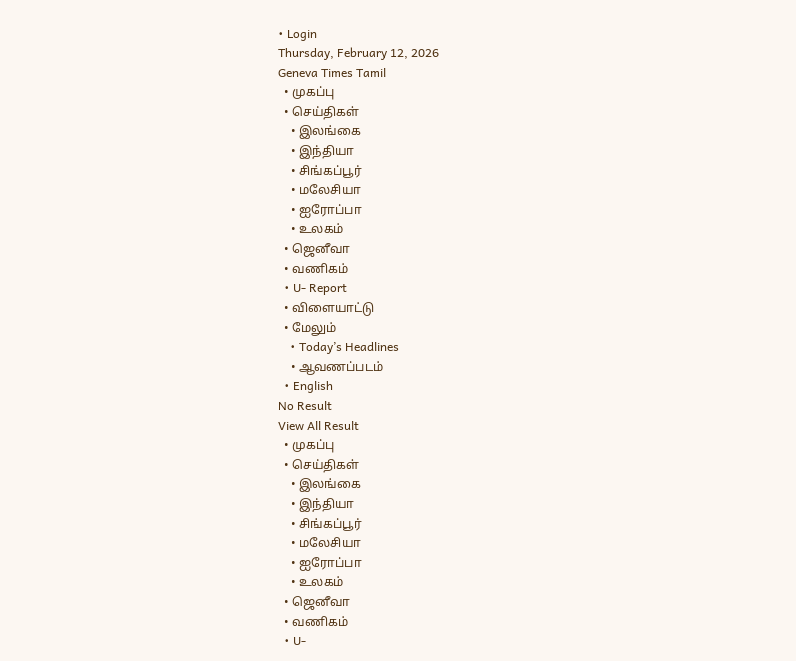• Login
Thursday, February 12, 2026
Geneva Times Tamil
  • முகப்பு
  • செய்திகள்
    • இலங்கை
    • இந்தியா
    • சிங்கப்பூர்
    • மலேசியா
    • ஐரோப்பா
    • உலகம்
  • ஜெனீவா
  • வணிகம்
  • U- Report
  • விளையாட்டு
  • மேலும்
    • Today’s Headlines
    • ஆவணப்படம்
  • English
No Result
View All Result
  • முகப்பு
  • செய்திகள்
    • இலங்கை
    • இந்தியா
    • சிங்கப்பூர்
    • மலேசியா
    • ஐரோப்பா
    • உலகம்
  • ஜெனீவா
  • வணிகம்
  • U-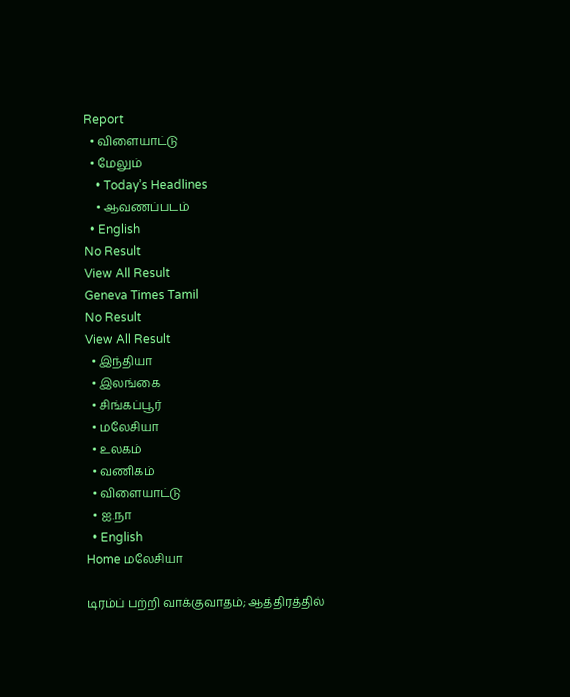Report
  • விளையாட்டு
  • மேலும்
    • Today’s Headlines
    • ஆவணப்படம்
  • English
No Result
View All Result
Geneva Times Tamil
No Result
View All Result
  • இந்தியா
  • இலங்கை
  • சிங்கப்பூர்
  • மலேசியா
  • உலகம்
  • வணிகம்
  • விளையாட்டு
  • ஐ.நா
  • English
Home மலேசியா

டிரம்ப் பற்றி வாக்குவாதம்; ஆத்திரத்தில்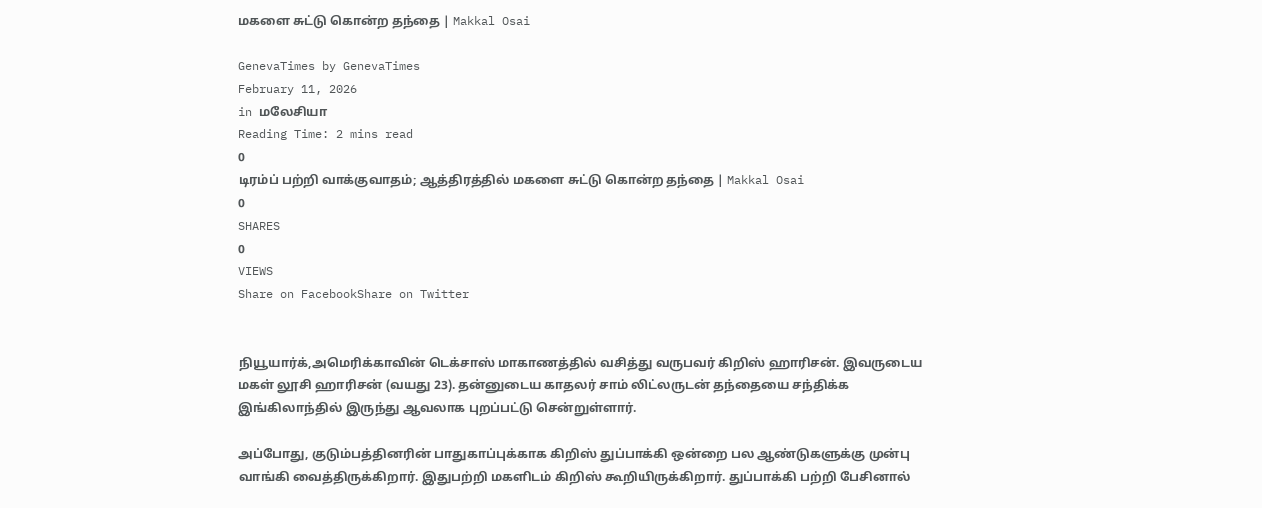மகளை சுட்டு கொன்ற தந்தை | Makkal Osai

GenevaTimes by GenevaTimes
February 11, 2026
in மலேசியா
Reading Time: 2 mins read
0
டிரம்ப் பற்றி வாக்குவாதம்; ஆத்திரத்தில் மகளை சுட்டு கொன்ற தந்தை | Makkal Osai
0
SHARES
0
VIEWS
Share on FacebookShare on Twitter


நியூயார்க்,அமெரிக்காவின் டெக்சாஸ் மாகாணத்தில் வசித்து வருபவர் கிறிஸ் ஹாரிசன். இவருடைய மகள் லூசி ஹாரிசன் (வயது 23). தன்னுடைய காதலர் சாம் லிட்லருடன் தந்தையை சந்திக்க இங்கிலாந்தில் இருந்து ஆவலாக புறப்பட்டு சென்றுள்ளார்.

அப்போது, குடும்பத்தினரின் பாதுகாப்புக்காக கிறிஸ் துப்பாக்கி ஒன்றை பல ஆண்டுகளுக்கு முன்பு வாங்கி வைத்திருக்கிறார். இதுபற்றி மகளிடம் கிறிஸ் கூறியிருக்கிறார். துப்பாக்கி பற்றி பேசினால்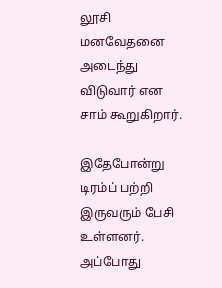லூசி மனவேதனை அடைந்து விடுவார் என சாம் கூறுகிறார்.

இதேபோன்று டிரம்ப் பற்றி இருவரும் பேசி உள்ளனர். அப்போது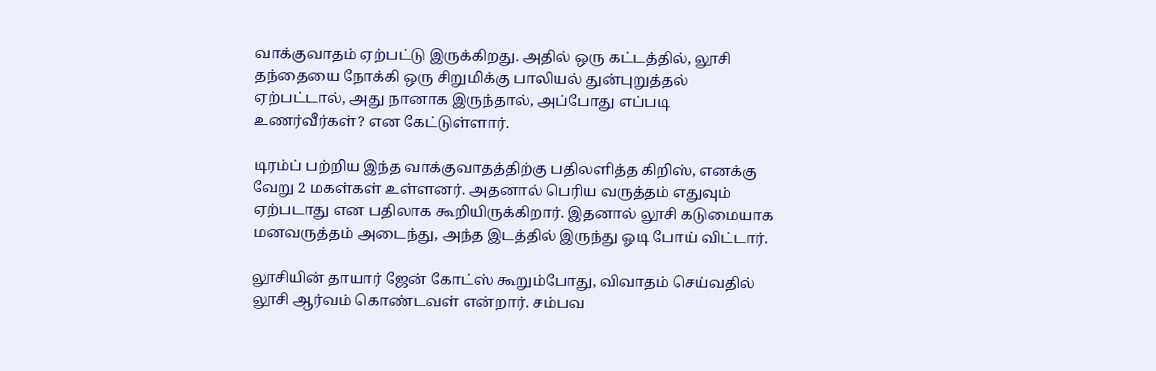வாக்குவாதம் ஏற்பட்டு இருக்கிறது. அதில் ஒரு கட்டத்தில், லூசி தந்தையை நோக்கி ஒரு சிறுமிக்கு பாலியல் துன்புறுத்தல் ஏற்பட்டால், அது நானாக இருந்தால், அப்போது எப்படி உணர்வீர்கள்? என கேட்டுள்ளார்.

டிரம்ப் பற்றிய இந்த வாக்குவாதத்திற்கு பதிலளித்த கிறிஸ், எனக்கு வேறு 2 மகள்கள் உள்ளனர். அதனால் பெரிய வருத்தம் எதுவும் ஏற்படாது என பதிலாக கூறியிருக்கிறார். இதனால் லூசி கடுமையாக மனவருத்தம் அடைந்து, அந்த இடத்தில் இருந்து ஓடி போய் விட்டார்.

லூசியின் தாயார் ஜேன் கோட்ஸ் கூறும்போது, விவாதம் செய்வதில் லூசி ஆர்வம் கொண்டவள் என்றார். சம்பவ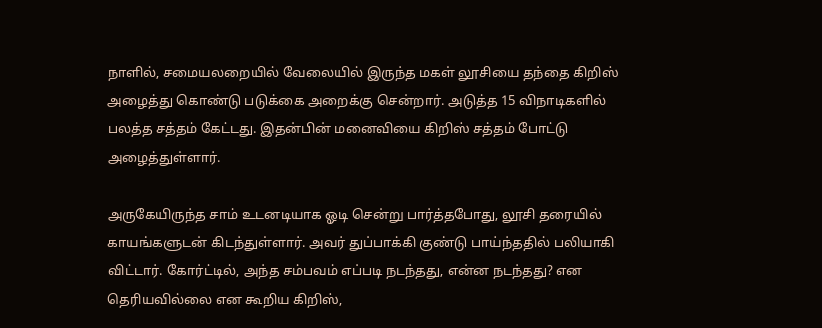நாளில், சமையலறையில் வேலையில் இருந்த மகள் லூசியை தந்தை கிறிஸ் அழைத்து கொண்டு படுக்கை அறைக்கு சென்றார். அடுத்த 15 விநாடிகளில் பலத்த சத்தம் கேட்டது. இதன்பின் மனைவியை கிறிஸ் சத்தம் போட்டு அழைத்துள்ளார்.

அருகேயிருந்த சாம் உடனடியாக ஓடி சென்று பார்த்தபோது, லூசி தரையில் காயங்களுடன் கிடந்துள்ளார். அவர் துப்பாக்கி குண்டு பாய்ந்ததில் பலியாகி விட்டார். கோர்ட்டில், அந்த சம்பவம் எப்படி நடந்தது, என்ன நடந்தது? என தெரியவில்லை என கூறிய கிறிஸ்,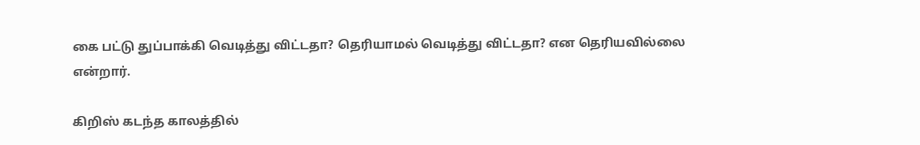கை பட்டு துப்பாக்கி வெடித்து விட்டதா? தெரியாமல் வெடித்து விட்டதா? என தெரியவில்லை என்றார்.

கிறிஸ் கடந்த காலத்தில்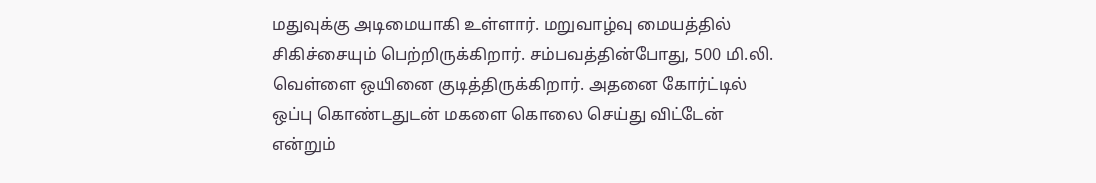மதுவுக்கு அடிமையாகி உள்ளார். மறுவாழ்வு மையத்தில் சிகிச்சையும் பெற்றிருக்கிறார். சம்பவத்தின்போது, 500 மி.லி. வெள்ளை ஒயினை குடித்திருக்கிறார். அதனை கோர்ட்டில் ஒப்பு கொண்டதுடன் மகளை கொலை செய்து விட்டேன் என்றும்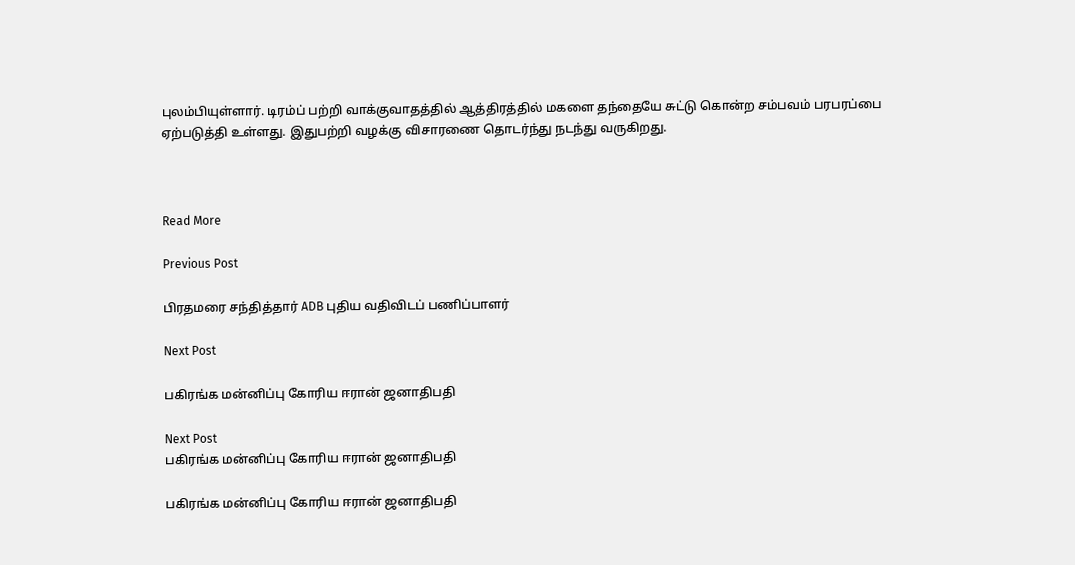புலம்பியுள்ளார். டிரம்ப் பற்றி வாக்குவாதத்தில் ஆத்திரத்தில் மகளை தந்தையே சுட்டு கொன்ற சம்பவம் பரபரப்பை ஏற்படுத்தி உள்ளது. இதுபற்றி வழக்கு விசாரணை தொடர்ந்து நடந்து வருகிறது.



Read More

Previous Post

பிரதமரை சந்தித்தார் ADB புதிய வதிவிடப் பணிப்பாளர்

Next Post

பகிரங்க மன்னிப்பு கோரிய ஈரான் ஜனாதிபதி

Next Post
பகிரங்க மன்னிப்பு கோரிய ஈரான் ஜனாதிபதி

பகிரங்க மன்னிப்பு கோரிய ஈரான் ஜனாதிபதி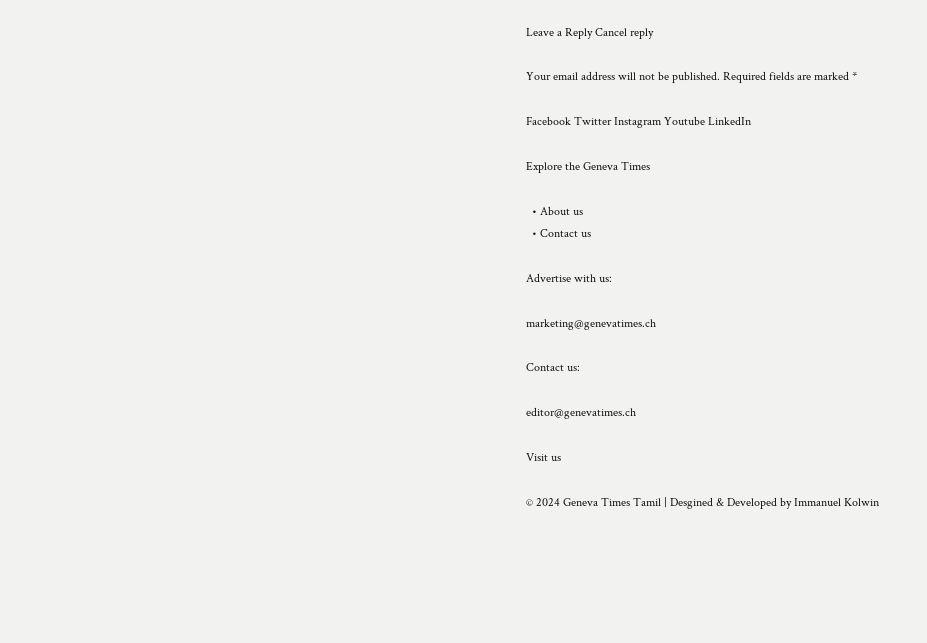Leave a Reply Cancel reply

Your email address will not be published. Required fields are marked *

Facebook Twitter Instagram Youtube LinkedIn

Explore the Geneva Times

  • About us
  • Contact us

Advertise with us:

marketing@genevatimes.ch

Contact us:

editor@genevatimes.ch

Visit us

© 2024 Geneva Times Tamil | Desgined & Developed by Immanuel Kolwin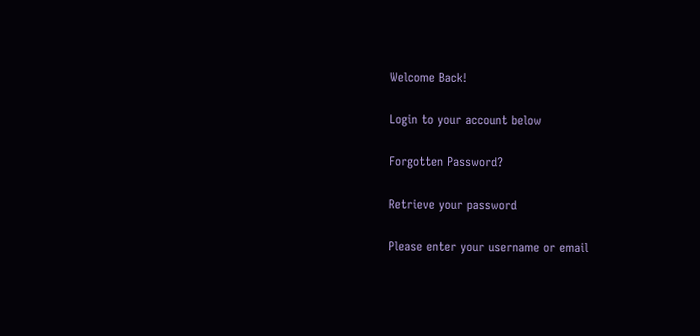Welcome Back!

Login to your account below

Forgotten Password?

Retrieve your password

Please enter your username or email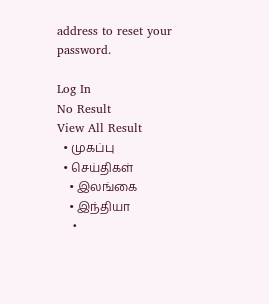address to reset your password.

Log In
No Result
View All Result
  • முகப்பு
  • செய்திகள்
    • இலங்கை
    • இந்தியா
    •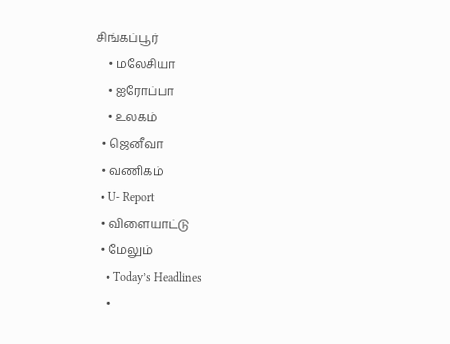சிங்கப்பூர்
    • மலேசியா
    • ஐரோப்பா
    • உலகம்
  • ஜெனீவா
  • வணிகம்
  • U- Report
  • விளையாட்டு
  • மேலும்
    • Today’s Headlines
    •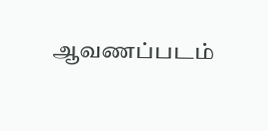ஆவணப்படம்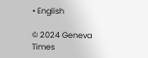• English

© 2024 Geneva Times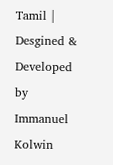Tamil | Desgined & Developed by Immanuel Kolwin